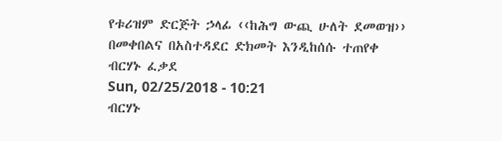የቱሪዝም ድርጅት ኃላፊ ‹‹ከሕግ ውጪ ሁለት ደመወዝ›› በመቀበልና በአስተዳደር ድክመት እንዲከሰሱ ተጠየቀ
ብርሃኑ ፈቃደ
Sun, 02/25/2018 - 10:21
ብርሃኑ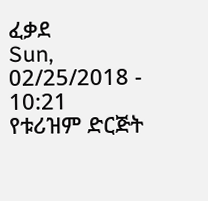ፈቃደ
Sun, 02/25/2018 - 10:21
የቱሪዝም ድርጅት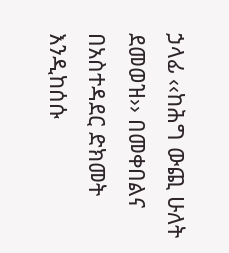ኃላፊ ‹‹ከሕግ ውጪ ሁለት ደመወዝ›› በመቀበልና በአስተዳደር ድክመት እንዲከሰሱ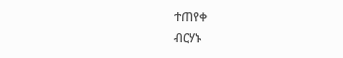ተጠየቀ
ብርሃኑ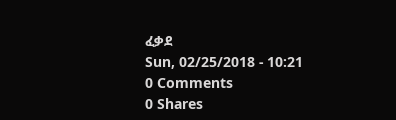ፈቃደ
Sun, 02/25/2018 - 10:21
0 Comments
0 Shares